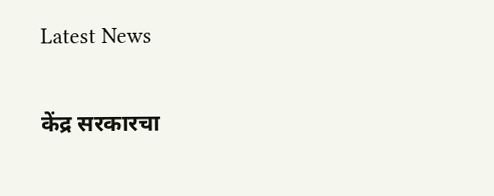Latest News

केंद्र सरकारचा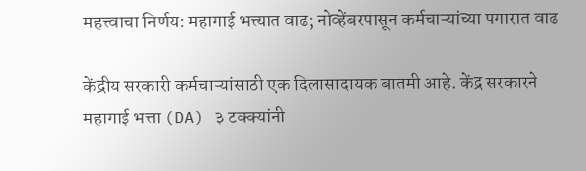महत्त्वाचा निर्णय: महागाई भत्त्यात वाढ; नोव्हेंबरपासून कर्मचाऱ्यांच्या पगारात वाढ

केंद्रीय सरकारी कर्मचाऱ्यांसाठी एक दिलासादायक बातमी आहे. केंद्र सरकारने महागाई भत्ता (DA) ३ टक्क्यांनी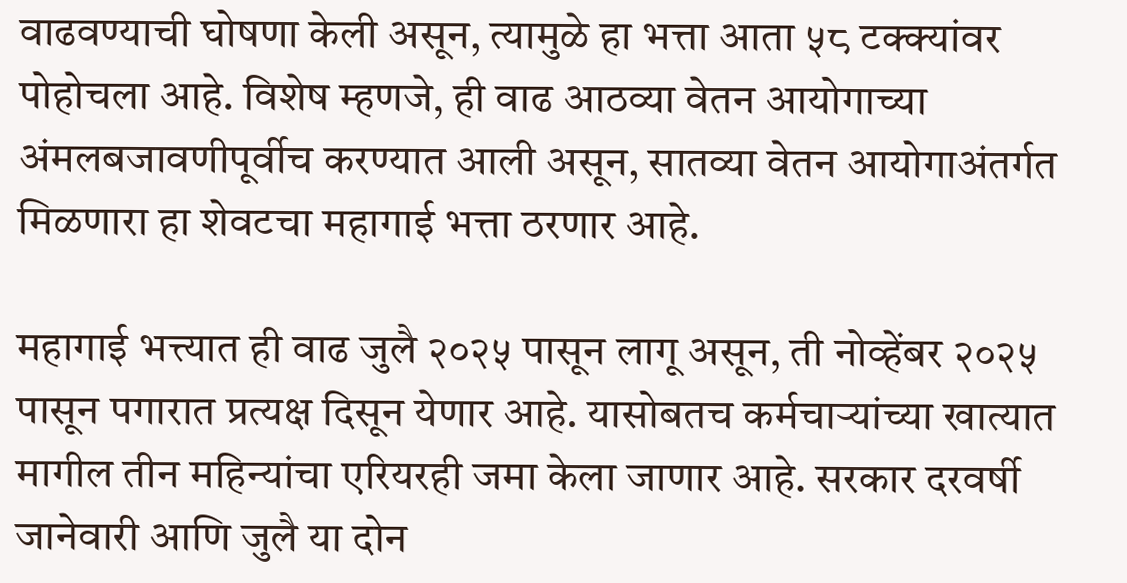वाढवण्याची घोषणा केली असून, त्यामुळे हा भत्ता आता ५८ टक्क्यांवर पोहोचला आहे. विशेष म्हणजे, ही वाढ आठव्या वेतन आयोगाच्या अंमलबजावणीपूर्वीच करण्यात आली असून, सातव्या वेतन आयोगाअंतर्गत मिळणारा हा शेवटचा महागाई भत्ता ठरणार आहे.

महागाई भत्त्यात ही वाढ जुलै २०२५ पासून लागू असून, ती नोव्हेंबर २०२५ पासून पगारात प्रत्यक्ष दिसून येणार आहे. यासोबतच कर्मचाऱ्यांच्या खात्यात मागील तीन महिन्यांचा एरियरही जमा केला जाणार आहे. सरकार दरवर्षी जानेवारी आणि जुलै या दोन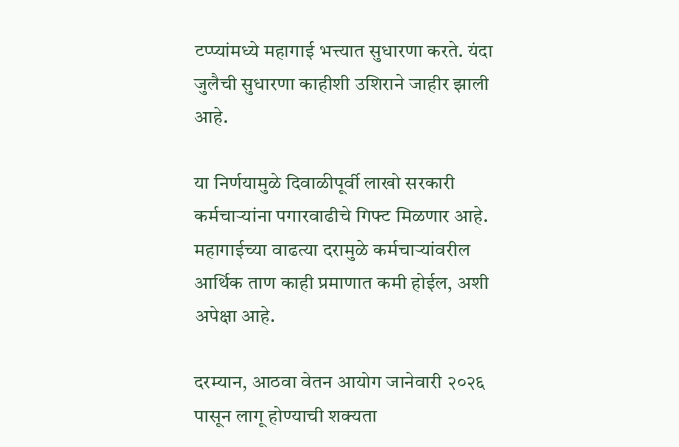टप्प्यांमध्ये महागाई भत्त्यात सुधारणा करते. यंदा जुलैची सुधारणा काहीशी उशिराने जाहीर झाली आहे.

या निर्णयामुळे दिवाळीपूर्वी लाखो सरकारी कर्मचाऱ्यांना पगारवाढीचे गिफ्ट मिळणार आहे. महागाईच्या वाढत्या दरामुळे कर्मचाऱ्यांवरील आर्थिक ताण काही प्रमाणात कमी होईल, अशी अपेक्षा आहे.

दरम्यान, आठवा वेतन आयोग जानेवारी २०२६ पासून लागू होण्याची शक्यता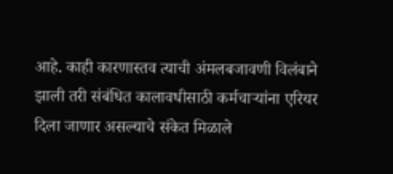आहे. काही कारणास्तव त्याची अंमलबजावणी विलंबाने झाली तरी संबंधित कालावधीसाठी कर्मचाऱ्यांना एरियर दिला जाणार असल्याचे संकेत मिळाले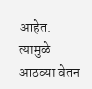आहेत. त्यामुळे आठव्या वेतन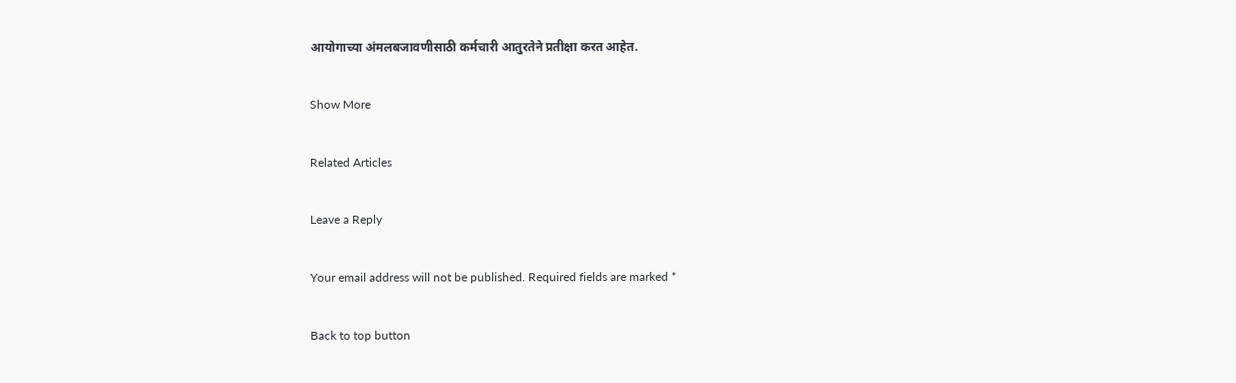आयोगाच्या अंमलबजावणीसाठी कर्मचारी आतुरतेने प्रतीक्षा करत आहेत.

Show More

Related Articles

Leave a Reply

Your email address will not be published. Required fields are marked *

Back to top button